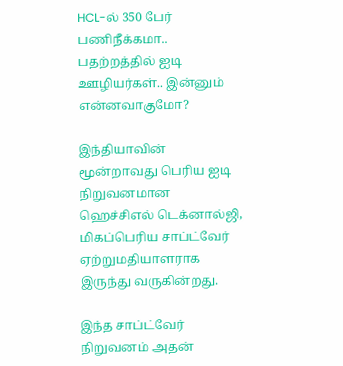HCL-ல் 350 பேர் பணிநீக்கமா.. பதற்றத்தில் ஐடி ஊழியர்கள்.. இன்னும் என்னவாகுமோ?

இந்தியாவின் மூன்றாவது பெரிய ஐடி நிறுவனமான ஹெச்சிஎல் டெக்னால்ஜி, மிகப்பெரிய சாப்ட்வேர் ஏற்றுமதியாளராக இருந்து வருகின்றது.

இந்த சாப்ட்வேர் நிறுவனம் அதன்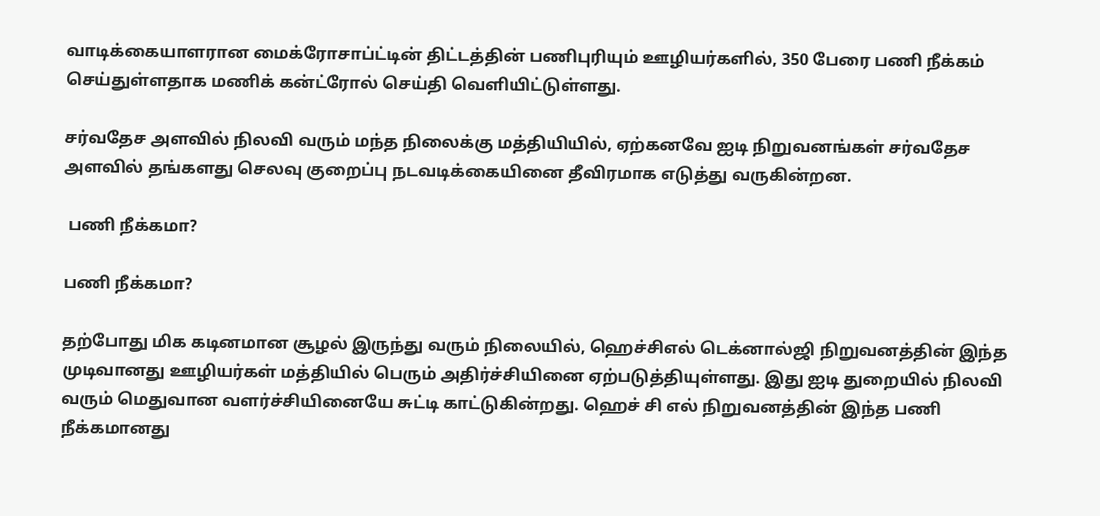வாடிக்கையாளரான மைக்ரோசாப்ட்டின் திட்டத்தின் பணிபுரியும் ஊழியர்களில், 350 பேரை பணி நீக்கம் செய்துள்ளதாக மணிக் கன்ட்ரோல் செய்தி வெளியிட்டுள்ளது.

சர்வதேச அளவில் நிலவி வரும் மந்த நிலைக்கு மத்தியியில், ஏற்கனவே ஐடி நிறுவனங்கள் சர்வதேச அளவில் தங்களது செலவு குறைப்பு நடவடிக்கையினை தீவிரமாக எடுத்து வருகின்றன.

 பணி நீக்கமா?

பணி நீக்கமா?

தற்போது மிக கடினமான சூழல் இருந்து வரும் நிலையில், ஹெச்சிஎல் டெக்னால்ஜி நிறுவனத்தின் இந்த முடிவானது ஊழியர்கள் மத்தியில் பெரும் அதிர்ச்சியினை ஏற்படுத்தியுள்ளது. இது ஐடி துறையில் நிலவி வரும் மெதுவான வளர்ச்சியினையே சுட்டி காட்டுகின்றது. ஹெச் சி எல் நிறுவனத்தின் இந்த பணி நீக்கமானது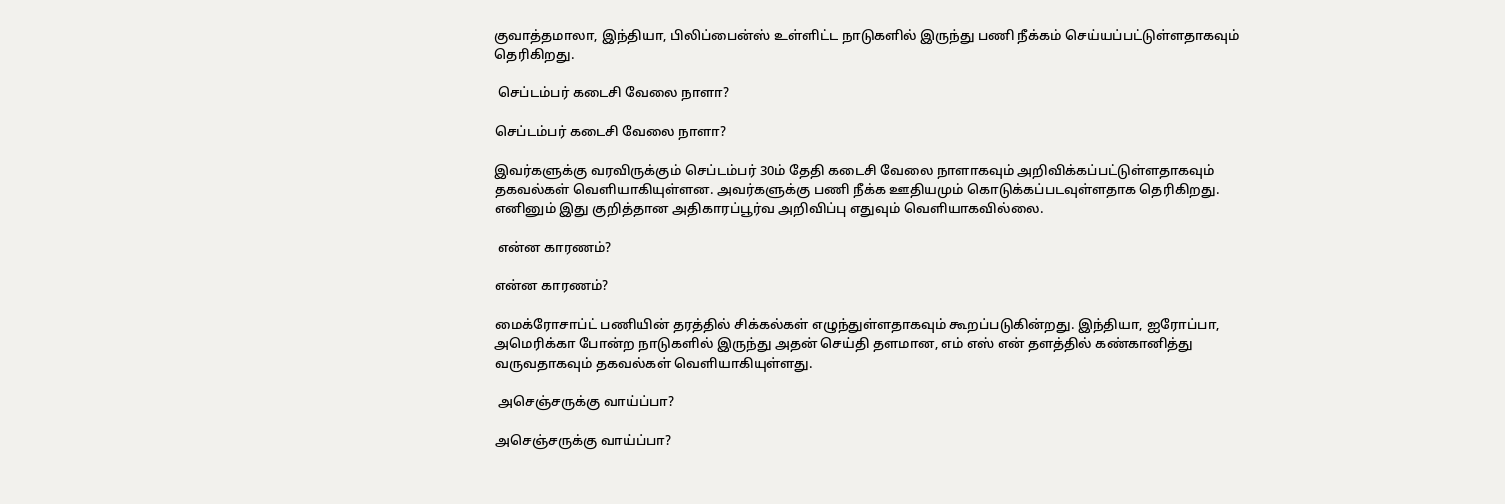குவாத்தமாலா, இந்தியா, பிலிப்பைன்ஸ் உள்ளிட்ட நாடுகளில் இருந்து பணி நீக்கம் செய்யப்பட்டுள்ளதாகவும் தெரிகிறது.

 செப்டம்பர் கடைசி வேலை நாளா?

செப்டம்பர் கடைசி வேலை நாளா?

இவர்களுக்கு வரவிருக்கும் செப்டம்பர் 30ம் தேதி கடைசி வேலை நாளாகவும் அறிவிக்கப்பட்டுள்ளதாகவும் தகவல்கள் வெளியாகியுள்ளன. அவர்களுக்கு பணி நீக்க ஊதியமும் கொடுக்கப்படவுள்ளதாக தெரிகிறது. எனினும் இது குறித்தான அதிகாரப்பூர்வ அறிவிப்பு எதுவும் வெளியாகவில்லை.

 என்ன காரணம்?

என்ன காரணம்?

மைக்ரோசாப்ட் பணியின் தரத்தில் சிக்கல்கள் எழுந்துள்ளதாகவும் கூறப்படுகின்றது. இந்தியா, ஐரோப்பா, அமெரிக்கா போன்ற நாடுகளில் இருந்து அதன் செய்தி தளமான, எம் எஸ் என் தளத்தில் கண்கானித்து வருவதாகவும் தகவல்கள் வெளியாகியுள்ளது.

 அசெஞ்சருக்கு வாய்ப்பா?

அசெஞ்சருக்கு வாய்ப்பா?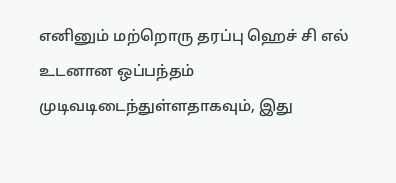எனினும் மற்றொரு தரப்பு ஹெச் சி எல் உடனான ஒப்பந்தம் முடிவடிடைந்துள்ளதாகவும், இது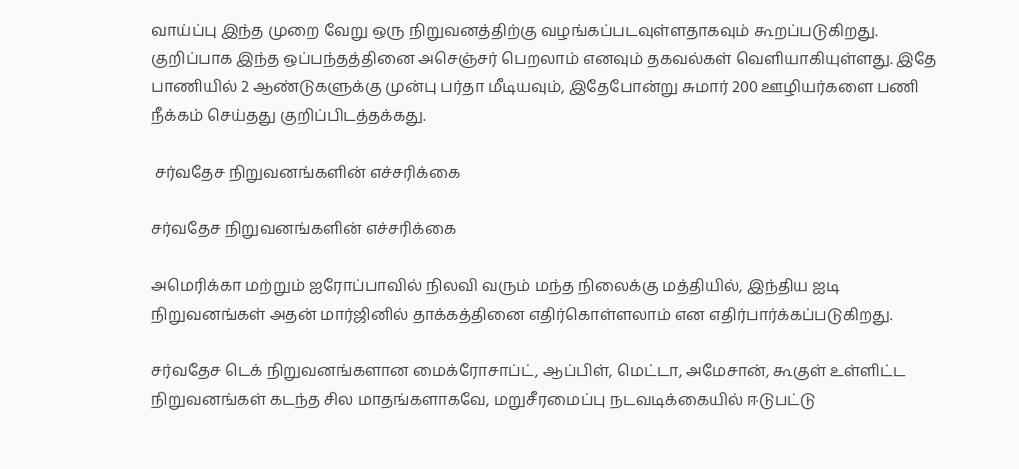வாய்ப்பு இந்த முறை வேறு ஒரு நிறுவனத்திற்கு வழங்கப்படவுள்ளதாகவும் கூறப்படுகிறது. குறிப்பாக இந்த ஒப்பந்தத்தினை அசெஞ்சர் பெறலாம் எனவும் தகவல்கள் வெளியாகியுள்ளது. இதே பாணியில் 2 ஆண்டுகளுக்கு முன்பு பர்தா மீடியவும், இதேபோன்று சுமார் 200 ஊழியர்களை பணி நீக்கம் செய்தது குறிப்பிடத்தக்கது.

 சர்வதேச நிறுவனங்களின் எச்சரிக்கை

சர்வதேச நிறுவனங்களின் எச்சரிக்கை

அமெரிக்கா மற்றும் ஐரோப்பாவில் நிலவி வரும் மந்த நிலைக்கு மத்தியில், இந்திய ஐடி நிறுவனங்கள் அதன் மார்ஜினில் தாக்கத்தினை எதிர்கொள்ளலாம் என எதிர்பார்க்கப்படுகிறது.

சர்வதேச டெக் நிறுவனங்களான மைக்ரோசாப்ட், ஆப்பிள், மெட்டா, அமேசான், கூகுள் உள்ளிட்ட நிறுவனங்கள் கடந்த சில மாதங்களாகவே, மறுசீரமைப்பு நடவடிக்கையில் ஈடுபட்டு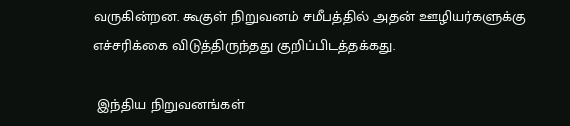வருகின்றன. கூகுள் நிறுவனம் சமீபத்தில் அதன் ஊழியர்களுக்கு எச்சரிக்கை விடுத்திருந்தது குறிப்பிடத்தக்கது.

 இந்திய நிறுவனங்கள்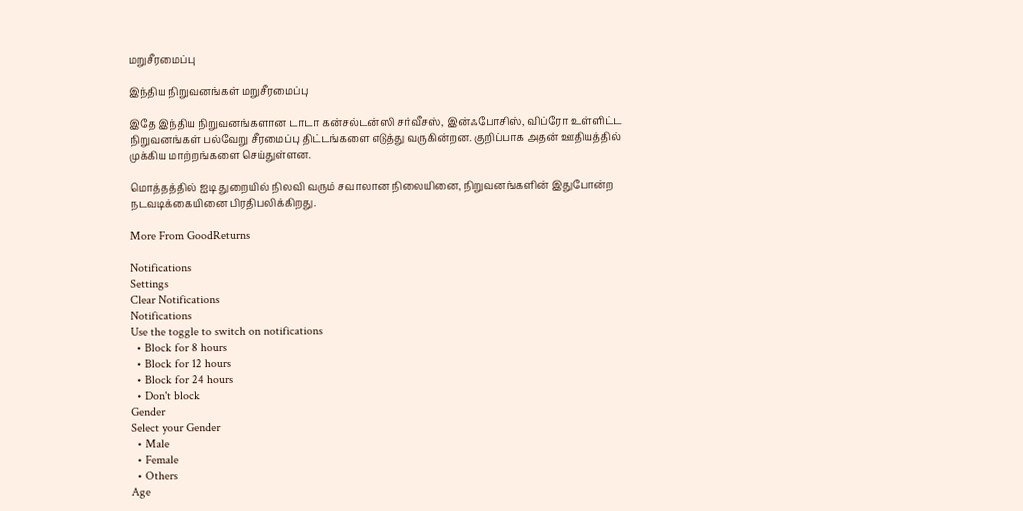மறுசீரமைப்பு

இந்திய நிறுவனங்கள் மறுசீரமைப்பு

இதே இந்திய நிறுவனங்களான டாடா கன்சல்டன்ஸி சர்வீசஸ், இன்ஃபோசிஸ், விப்ரோ உள்ளிட்ட நிறுவனங்கள் பல்வேறு சீரமைப்பு திட்டங்களை எடுத்து வருகின்றன. குறிப்பாக அதன் ஊதியத்தில் முக்கிய மாற்றங்களை செய்துள்ளன.

மொத்தத்தில் ஐடி துறையில் நிலவி வரும் சவாலான நிலையினை, நிறுவனங்களின் இதுபோன்ற நடவடிக்கையினை பிரதிபலிக்கிறது.

More From GoodReturns

Notifications
Settings
Clear Notifications
Notifications
Use the toggle to switch on notifications
  • Block for 8 hours
  • Block for 12 hours
  • Block for 24 hours
  • Don't block
Gender
Select your Gender
  • Male
  • Female
  • Others
Age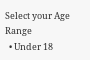Select your Age Range
  • Under 18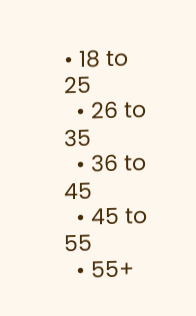• 18 to 25
  • 26 to 35
  • 36 to 45
  • 45 to 55
  • 55+